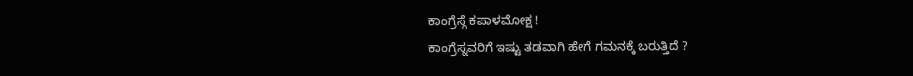ಕಾಂಗ್ರೆಸ್ಗೆ ಕಪಾಳಮೋಕ್ಷ !
ಕಾಂಗ್ರೆಸ್ನವರಿಗೆ ಇಷ್ಟು ತಡವಾಗಿ ಹೇಗೆ ಗಮನಕ್ಕೆ ಬರುತ್ತಿದೆ ?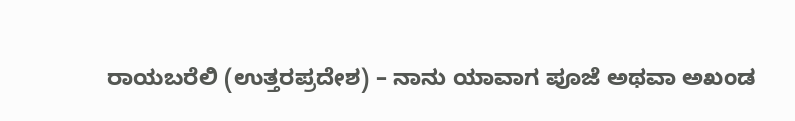ರಾಯಬರೆಲಿ (ಉತ್ತರಪ್ರದೇಶ) – ನಾನು ಯಾವಾಗ ಪೂಜೆ ಅಥವಾ ಅಖಂಡ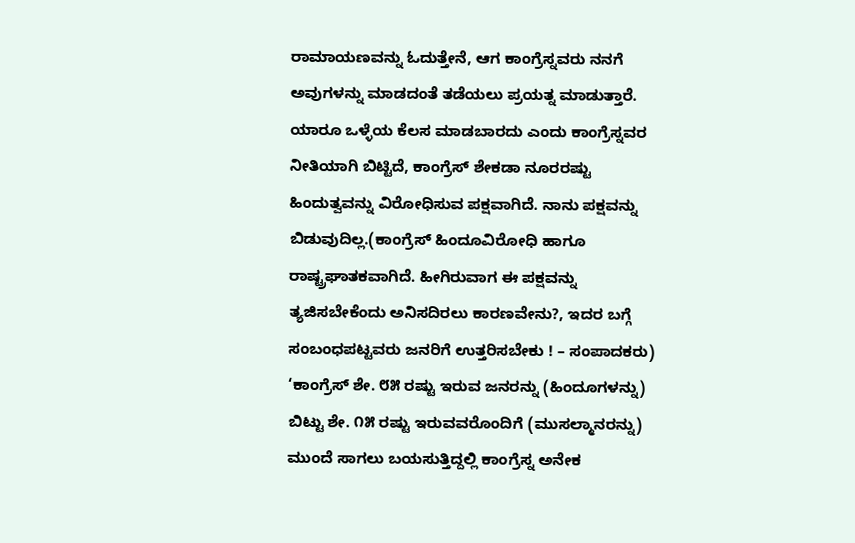ರಾಮಾಯಣವನ್ನು ಓದುತ್ತೇನೆ, ಆಗ ಕಾಂಗ್ರೆಸ್ನವರು ನನಗೆ ಅವುಗಳನ್ನು ಮಾಡದಂತೆ ತಡೆಯಲು ಪ್ರಯತ್ನ ಮಾಡುತ್ತಾರೆ. ಯಾರೂ ಒಳ್ಳೆಯ ಕೆಲಸ ಮಾಡಬಾರದು ಎಂದು ಕಾಂಗ್ರೆಸ್ನವರ ನೀತಿಯಾಗಿ ಬಿಟ್ಟಿದೆ, ಕಾಂಗ್ರೆಸ್ ಶೇಕಡಾ ನೂರರಷ್ಟು ಹಿಂದುತ್ವವನ್ನು ವಿರೋಧಿಸುವ ಪಕ್ಷವಾಗಿದೆ. ನಾನು ಪಕ್ಷವನ್ನು ಬಿಡುವುದಿಲ್ಲ.(ಕಾಂಗ್ರೆಸ್ ಹಿಂದೂವಿರೋಧಿ ಹಾಗೂ ರಾಷ್ಟ್ರಘಾತಕವಾಗಿದೆ. ಹೀಗಿರುವಾಗ ಈ ಪಕ್ಷವನ್ನು ತ್ಯಜಿಸಬೇಕೆಂದು ಅನಿಸದಿರಲು ಕಾರಣವೇನು?, ಇದರ ಬಗ್ಗೆ ಸಂಬಂಧಪಟ್ಟವರು ಜನರಿಗೆ ಉತ್ತರಿಸಬೇಕು ! – ಸಂಪಾದಕರು) ‘ಕಾಂಗ್ರೆಸ್ ಶೇ. ೮೫ ರಷ್ಟು ಇರುವ ಜನರನ್ನು (ಹಿಂದೂಗಳನ್ನು) ಬಿಟ್ಟು ಶೇ. ೧೫ ರಷ್ಟು ಇರುವವರೊಂದಿಗೆ (ಮುಸಲ್ಮಾನರನ್ನು) ಮುಂದೆ ಸಾಗಲು ಬಯಸುತ್ತಿದ್ದಲ್ಲಿ ಕಾಂಗ್ರೆಸ್ನ ಅನೇಕ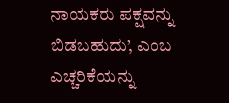ನಾಯಕರು ಪಕ್ಷವನ್ನು ಬಿಡಬಹುದು’, ಎಂಬ ಎಚ್ಚರಿಕೆಯನ್ನು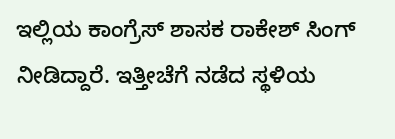ಇಲ್ಲಿಯ ಕಾಂಗ್ರೆಸ್ ಶಾಸಕ ರಾಕೇಶ್ ಸಿಂಗ್ ನೀಡಿದ್ದಾರೆ. ಇತ್ತೀಚೆಗೆ ನಡೆದ ಸ್ಥಳಿಯ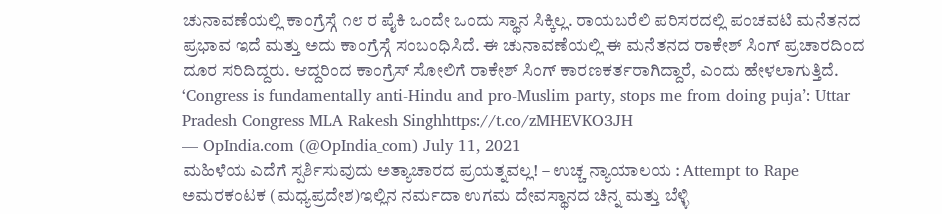ಚುನಾವಣೆಯಲ್ಲಿ ಕಾಂಗ್ರೆಸ್ಗೆ ೧೮ ರ ಪೈಕಿ ಒಂದೇ ಒಂದು ಸ್ಥಾನ ಸಿಕ್ಕಿಲ್ಲ. ರಾಯಬರೆಲಿ ಪರಿಸರದಲ್ಲಿ ಪಂಚವಟಿ ಮನೆತನದ ಪ್ರಭಾವ ಇದೆ ಮತ್ತು ಅದು ಕಾಂಗ್ರೆಸ್ಗೆ ಸಂಬಂಧಿಸಿದೆ. ಈ ಚುನಾವಣೆಯಲ್ಲಿ ಈ ಮನೆತನದ ರಾಕೇಶ್ ಸಿಂಗ್ ಪ್ರಚಾರದಿಂದ ದೂರ ಸರಿದಿದ್ದರು. ಆದ್ದರಿಂದ ಕಾಂಗ್ರೆಸ್ ಸೋಲಿಗೆ ರಾಕೇಶ್ ಸಿಂಗ್ ಕಾರಣಕರ್ತರಾಗಿದ್ದಾರೆ, ಎಂದು ಹೇಳಲಾಗುತ್ತಿದೆ.
‘Congress is fundamentally anti-Hindu and pro-Muslim party, stops me from doing puja’: Uttar Pradesh Congress MLA Rakesh Singhhttps://t.co/zMHEVKO3JH
— OpIndia.com (@OpIndia_com) July 11, 2021
ಮಹಿಳೆಯ ಎದೆಗೆ ಸ್ಪರ್ಶಿಸುವುದು ಅತ್ಯಾಚಾರದ ಪ್ರಯತ್ನವಲ್ಲ! – ಉಚ್ಚ ನ್ಯಾಯಾಲಯ : Attempt to Rape
ಅಮರಕಂಟಕ (ಮಧ್ಯಪ್ರದೇಶ)ಇಲ್ಲಿನ ನರ್ಮದಾ ಉಗಮ ದೇವಸ್ಥಾನದ ಚಿನ್ನ ಮತ್ತು ಬೆಳ್ಳಿ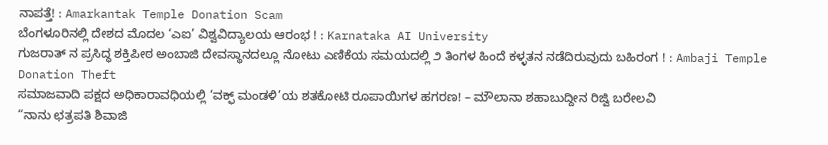ನಾಪತ್ತೆ! : Amarkantak Temple Donation Scam
ಬೆಂಗಳೂರಿನಲ್ಲಿ ದೇಶದ ಮೊದಲ ‘ಎಐ’ ವಿಶ್ವವಿದ್ಯಾಲಯ ಆರಂಭ ! : Karnataka AI University
ಗುಜರಾತ್ ನ ಪ್ರಸಿದ್ಧ ಶಕ್ತಿಪೀಠ ಅಂಬಾಜಿ ದೇವಸ್ಥಾನದಲ್ಲೂ ನೋಟು ಎಣಿಕೆಯ ಸಮಯದಲ್ಲಿ ೨ ತಿಂಗಳ ಹಿಂದೆ ಕಳ್ಳತನ ನಡೆದಿರುವುದು ಬಹಿರಂಗ ! : Ambaji Temple Donation Theft
ಸಮಾಜವಾದಿ ಪಕ್ಷದ ಅಧಿಕಾರಾವಧಿಯಲ್ಲಿ ‘ವಕ್ಫ್ ಮಂಡಳಿ’ಯ ಶತಕೋಟಿ ರೂಪಾಯಿಗಳ ಹಗರಣ! – ಮೌಲಾನಾ ಶಹಾಬುದ್ದೀನ ರಿಜ್ವಿ ಬರೇಲವಿ
“ನಾನು ಛತ್ರಪತಿ ಶಿವಾಜಿ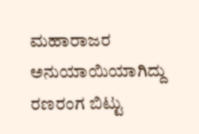ಮಹಾರಾಜರ ಅನುಯಾಯಿಯಾಗಿದ್ದು ರಣರಂಗ ಬಿಟ್ಟು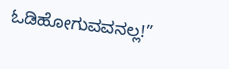ಓಡಿಹೋಗುವವನಲ್ಲ!”